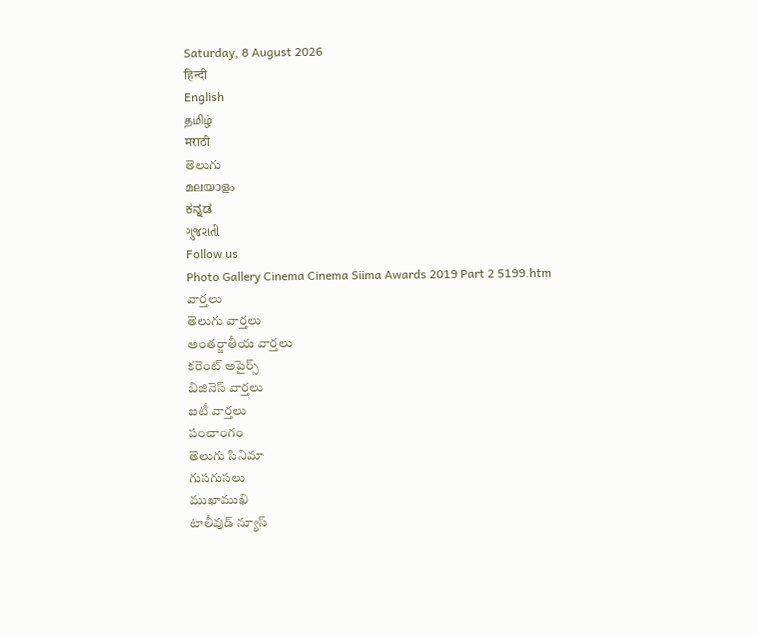Saturday, 8 August 2026
हिन्दी
English
தமிழ்
मराठी
తెలుగు
മലയാളം
ಕನ್ನಡ
ગુજરાતી
Follow us
Photo Gallery Cinema Cinema Siima Awards 2019 Part 2 5199.htm
వార్తలు
తెలుగు వార్తలు
అంతర్జాతీయ వార్తలు
కరెంట్ అపైర్స్
బిజినెస్ వార్తలు
ఐటీ వార్తలు
పంచాంగం
తెలుగు సినిమా
గుసగుసలు
ముఖాముఖి
టాలీవుడ్ న్యూస్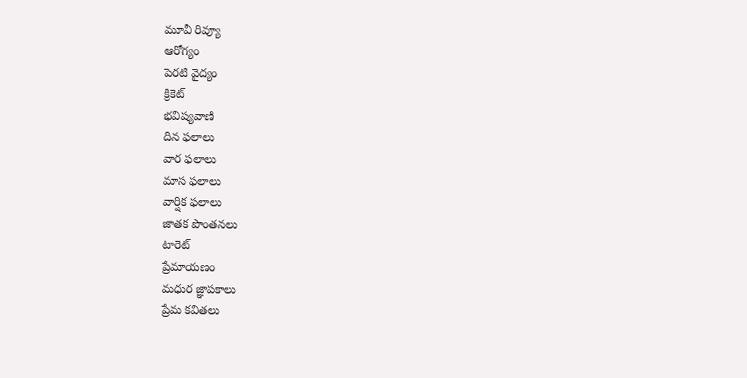మూవీ రివ్యూ
ఆరోగ్యం
పెరటి వైద్యం
క్రికెట్
భవిష్యవాణి
దిన ఫలాలు
వార ఫలాలు
మాస ఫలాలు
వార్షిక ఫలాలు
జాతక పొంతనలు
టారెట్
ప్రేమాయణం
మధుర జ్ఞాపకాలు
ప్రేమ కవితలు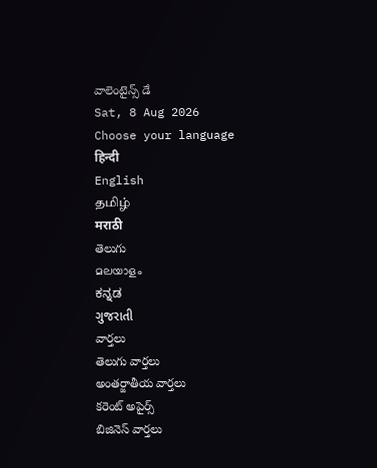వాలెంటైన్స్ డే
Sat, 8 Aug 2026
Choose your language
हिन्दी
English
தமிழ்
मराठी
తెలుగు
മലയാളം
ಕನ್ನಡ
ગુજરાતી
వార్తలు
తెలుగు వార్తలు
అంతర్జాతీయ వార్తలు
కరెంట్ అపైర్స్
బిజినెస్ వార్తలు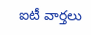ఐటీ వార్తలు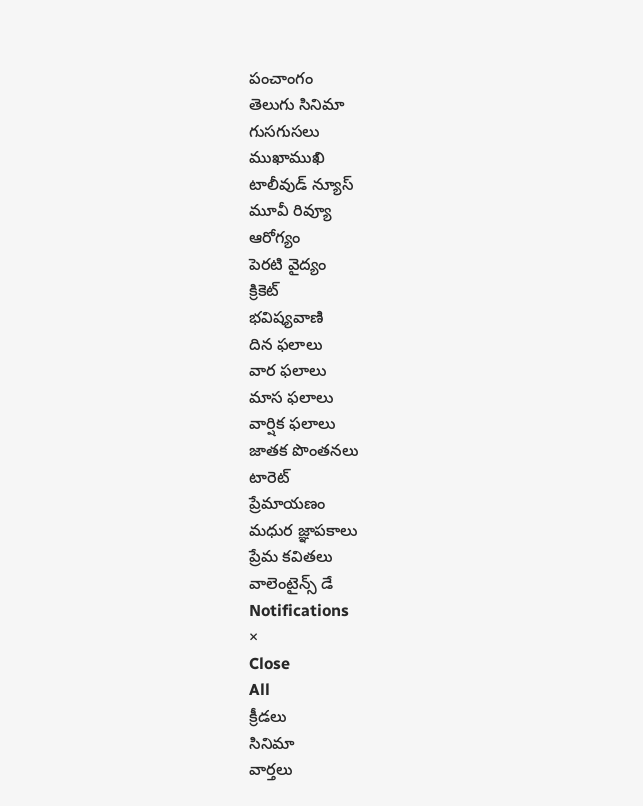పంచాంగం
తెలుగు సినిమా
గుసగుసలు
ముఖాముఖి
టాలీవుడ్ న్యూస్
మూవీ రివ్యూ
ఆరోగ్యం
పెరటి వైద్యం
క్రికెట్
భవిష్యవాణి
దిన ఫలాలు
వార ఫలాలు
మాస ఫలాలు
వార్షిక ఫలాలు
జాతక పొంతనలు
టారెట్
ప్రేమాయణం
మధుర జ్ఞాపకాలు
ప్రేమ కవితలు
వాలెంటైన్స్ డే
Notifications
×
Close
All
క్రీడలు
సినిమా
వార్తలు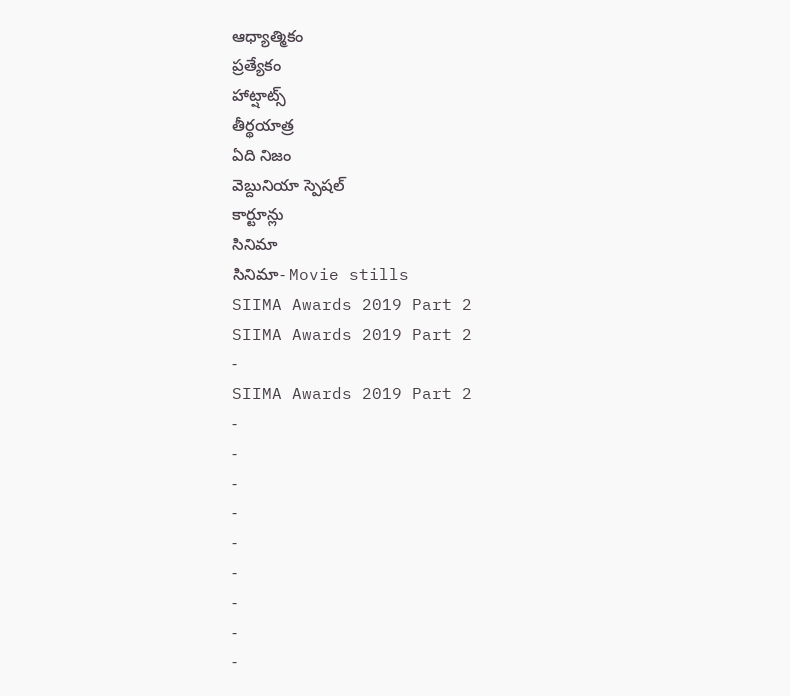ఆధ్యాత్మికం
ప్రత్యేకం
హాట్షాట్స్
తీర్థయాత్ర
ఏది నిజం
వెబ్దునియా స్పెషల్
కార్టూన్లు
సినిమా
సినిమా- Movie stills
SIIMA Awards 2019 Part 2
SIIMA Awards 2019 Part 2
-
SIIMA Awards 2019 Part 2
-
-
-
-
-
-
-
-
-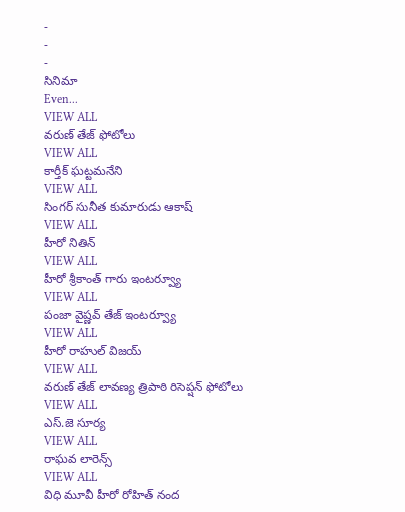-
-
-
సినిమా
Even...
VIEW ALL
వరుణ్ తేజ్ ఫోటోలు
VIEW ALL
కార్తీక్ ఘట్టమనేని
VIEW ALL
సింగర్ సునీత కుమారుడు ఆకాష్
VIEW ALL
హీరో నితిన్
VIEW ALL
హీరో శ్రీకాంత్ గారు ఇంటర్వ్యూ
VIEW ALL
పంజా వైష్ణవ్ తేజ్ ఇంటర్వ్యూ
VIEW ALL
హీరో రాహుల్ విజయ్
VIEW ALL
వరుణ్ తేజ్ లావణ్య త్రిపాఠి రిసెప్షన్ ఫోటోలు
VIEW ALL
ఎస్.జె సూర్య
VIEW ALL
రాఘవ లారెన్స్
VIEW ALL
విధి మూవీ హీరో రోహిత్ నంద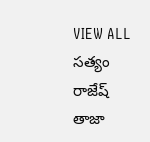VIEW ALL
సత్యం రాజేష్
తాజా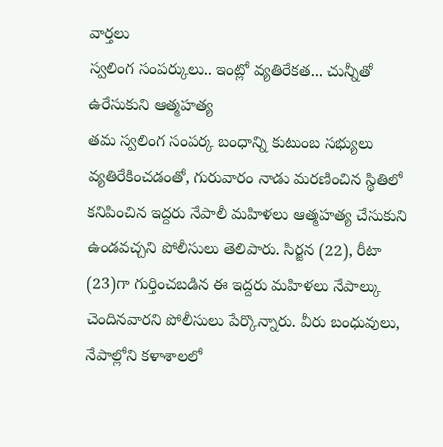వార్తలు
స్వలింగ సంపర్కులు.. ఇంట్లో వ్యతిరేకత... చున్నీతో ఉరేసుకుని ఆత్మహత్య
తమ స్వలింగ సంపర్క బంధాన్ని కుటుంబ సభ్యులు వ్యతిరేకించడంతో, గురువారం నాడు మరణించిన స్థితిలో కనిపించిన ఇద్దరు నేపాలీ మహిళలు ఆత్మహత్య చేసుకుని ఉండవచ్చని పోలీసులు తెలిపారు. సిర్జన (22), రీటా (23)గా గుర్తించబడిన ఈ ఇద్దరు మహిళలు నేపాల్కు చెందినవారని పోలీసులు పేర్కొన్నారు. వీరు బంధువులు, నేపాల్లోని కళాశాలలో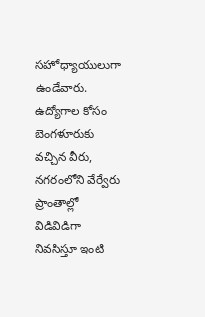సహోధ్యాయులుగా ఉండేవారు. ఉద్యోగాల కోసం బెంగళూరుకు వచ్చిన వీరు, నగరంలోని వేర్వేరు ప్రాంతాల్లో విడివిడిగా నివసిస్తూ ఇంటి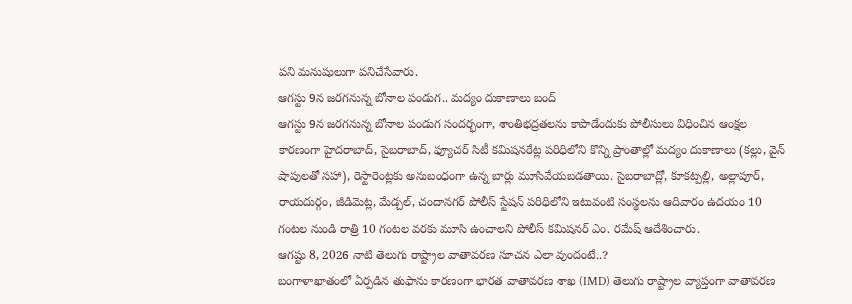పని మనుషులుగా పనిచేసేవారు.
ఆగస్టు 9న జరగనున్న బోనాల పండుగ.. మద్యం దుకాణాలు బంద్
ఆగస్టు 9న జరగనున్న బోనాల పండుగ సందర్భంగా, శాంతిభద్రతలను కాపాడేందుకు పోలీసులు విధించిన ఆంక్షల కారణంగా హైదరాబాద్, సైబరాబాద్, ఫ్యూచర్ సిటీ కమిషనరేట్ల పరిధిలోని కొన్ని ప్రాంతాల్లో మద్యం దుకాణాలు (కల్లు, వైన్ షాపులతో సహా), రెస్టారెంట్లకు అనుబంధంగా ఉన్న బార్లు మూసివేయబడతాయి. సైబరాబాద్లో, కూకట్పల్లి, అల్లాపూర్, రాయదుర్గం, జీడిమెట్ల, మేడ్చల్, చందానగర్ పోలీస్ స్టేషన్ పరిధిలోని ఇటువంటి సంస్థలను ఆదివారం ఉదయం 10 గంటల నుండి రాత్రి 10 గంటల వరకు మూసి ఉంచాలని పోలీస్ కమిషనర్ ఎం. రమేష్ ఆదేశించారు.
ఆగష్టు 8, 2026 నాటి తెలుగు రాష్ట్రాల వాతావరణ సూచన ఎలా వుందంటే..?
బంగాళాఖాతంలో ఏర్పడిన తుఫాను కారణంగా భారత వాతావరణ శాఖ (IMD) తెలుగు రాష్ట్రాల వ్యాప్తంగా వాతావరణ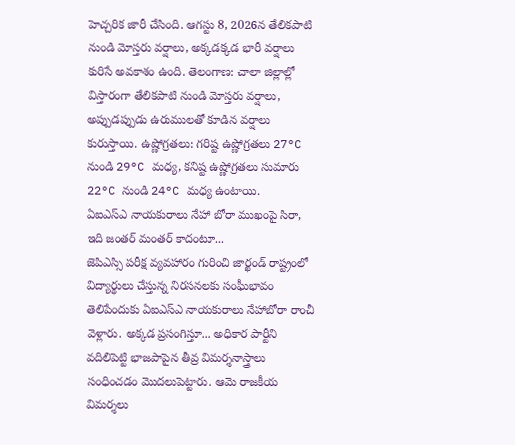హెచ్చరిక జారీ చేసింది. ఆగస్టు 8, 2026న తేలికపాటి నుండి మోస్తరు వర్షాలు, అక్కడక్కడ భారీ వర్షాలు కురిసే అవకాశం ఉంది. తెలంగాణ: చాలా జిల్లాల్లో విస్తారంగా తేలికపాటి నుండి మోస్తరు వర్షాలు, అప్పుడప్పుడు ఉరుములతో కూడిన వర్షాలు కురుస్తాయి. ఉష్ణోగ్రతలు: గరిష్ట ఉష్ణోగ్రతలు 27°C నుండి 29°C మధ్య, కనిష్ట ఉష్ణోగ్రతలు సుమారు 22°C నుండి 24°C మధ్య ఉంటాయి.
ఏఐఎస్ఎ నాయకురాలు నేహా బోరా ముఖంపై సిరా, ఇది జంతర్ మంతర్ కాదంటూ...
జెపిఎస్సి పరీక్ష వ్యవహారం గురించి జార్ఖండ్ రాష్ట్రంలో విద్యార్థులు చేస్తున్న నిరసనలకు సంఘీభావం తెలిపేందుకు ఏఐఎస్ఎ నాయకురాలు నేహాబోరా రాంచీ వెళ్లారు. అక్కడ ప్రసంగిస్తూ... అధికార పార్టీని వదిలిపెట్టి భాజపాపైన తీవ్ర విమర్శనాస్త్రాలు సంధించడం మొదలుపెట్టారు. ఆమె రాజకీయ విమర్శలు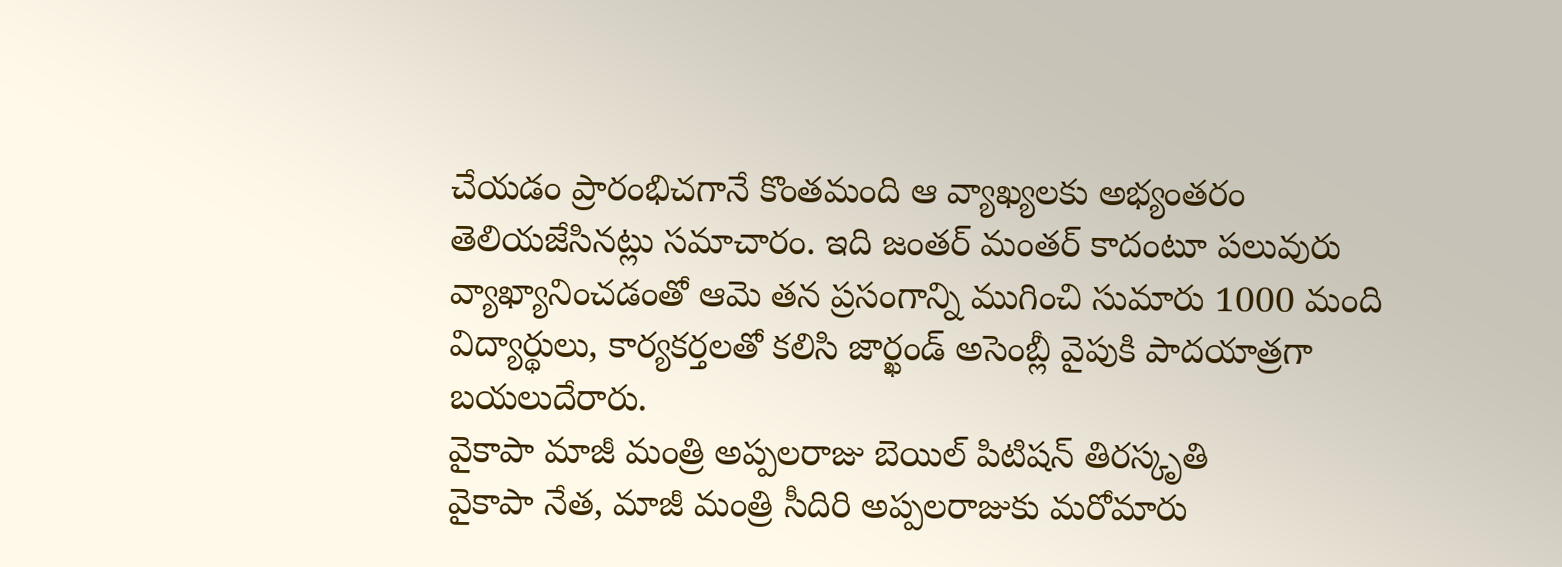చేయడం ప్రారంభిచగానే కొంతమంది ఆ వ్యాఖ్యలకు అభ్యంతరం తెలియజేసినట్లు సమాచారం. ఇది జంతర్ మంతర్ కాదంటూ పలువురు వ్యాఖ్యానించడంతో ఆమె తన ప్రసంగాన్ని ముగించి సుమారు 1000 మంది విద్యార్థులు, కార్యకర్తలతో కలిసి జార్ఖండ్ అసెంబ్లీ వైపుకి పాదయాత్రగా బయలుదేరారు.
వైకాపా మాజీ మంత్రి అప్పలరాజు బెయిల్ పిటిషన్ తిరస్కృతి
వైకాపా నేత, మాజీ మంత్రి సీదిరి అప్పలరాజుకు మరోమారు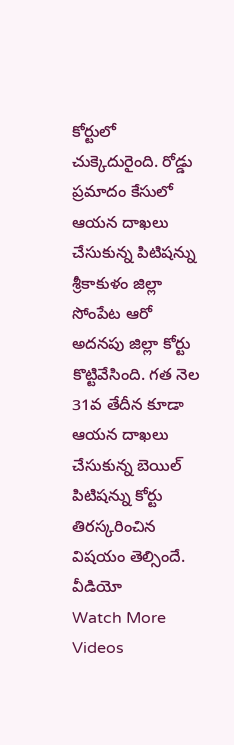కోర్టులో చుక్కెదురైంది. రోడ్డు ప్రమాదం కేసులో ఆయన దాఖలు చేసుకున్న పిటిషన్ను శ్రీకాకుళం జిల్లా సోంపేట ఆరో అదనపు జిల్లా కోర్టు కొట్టివేసింది. గత నెల 31వ తేదీన కూడా ఆయన దాఖలు చేసుకున్న బెయిల్ పిటిషన్ను కోర్టు తిరస్కరించిన విషయం తెల్సిందే.
వీడియో
Watch More Videos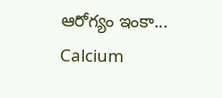ఆరోగ్యం ఇంకా...
Calcium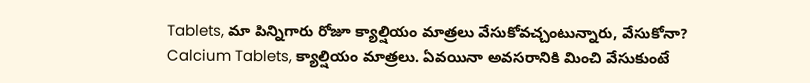Tablets, మా పిన్నిగారు రోజూ క్యాల్షియం మాత్రలు వేసుకోవచ్చంటున్నారు, వేసుకోనా?
Calcium Tablets, క్యాల్షియం మాత్రలు. ఏవయినా అవసరానికి మించి వేసుకుంటే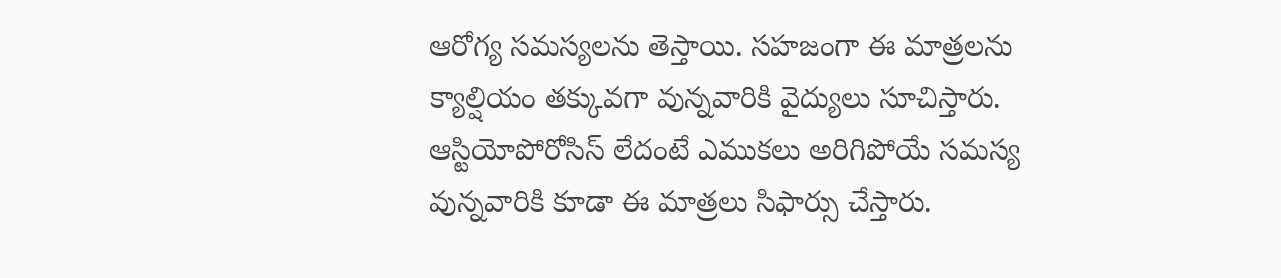ఆరోగ్య సమస్యలను తెస్తాయి. సహజంగా ఈ మాత్రలను క్యాల్షియం తక్కువగా వున్నవారికి వైద్యులు సూచిస్తారు. ఆస్టియోపోరోసిస్ లేదంటే ఎముకలు అరిగిపోయే సమస్య వున్నవారికి కూడా ఈ మాత్రలు సిఫార్సు చేస్తారు.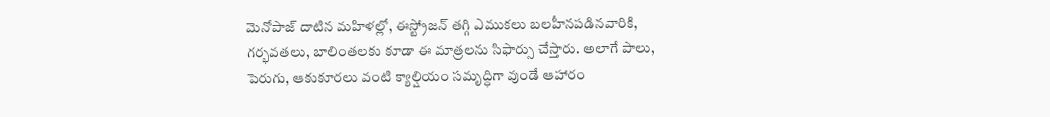మెనోపాజ్ దాటిన మహిళల్లో, ఈస్ట్రోజన్ తగ్గి ఎముకలు బలహీనపడినవారికి, గర్భవతలు, బాలింతలకు కూడా ఈ మాత్రలను సిఫార్సు చేస్తారు. అలాగే పాలు, పెరుగు, ఆకుకూరలు వంటి క్యాల్షియం సమృద్ధిగా వుండే ఆహారం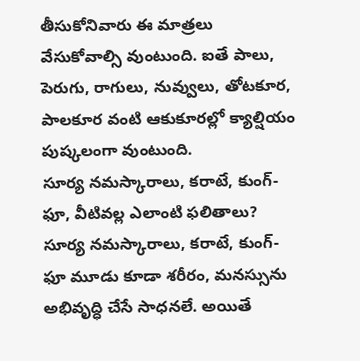తీసుకోనివారు ఈ మాత్రలు వేసుకోవాల్సి వుంటుంది. ఐతే పాలు, పెరుగు, రాగులు, నువ్వులు, తోటకూర, పాలకూర వంటి ఆకుకూరల్లో క్యాల్షియం పుష్కలంగా వుంటుంది.
సూర్య నమస్కారాలు, కరాటే, కుంగ్-ఫూ, వీటివల్ల ఎలాంటి ఫలితాలు?
సూర్య నమస్కారాలు, కరాటే, కుంగ్-ఫూ మూడు కూడా శరీరం, మనస్సును అభివృద్ధి చేసే సాధనలే. అయితే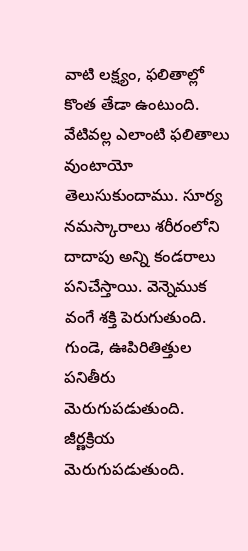వాటి లక్ష్యం, ఫలితాల్లో కొంత తేడా ఉంటుంది. వేటివల్ల ఎలాంటి ఫలితాలు వుంటాయో తెలుసుకుందాము. సూర్య నమస్కారాలు శరీరంలోని దాదాపు అన్ని కండరాలు పనిచేస్తాయి. వెన్నెముక వంగే శక్తి పెరుగుతుంది. గుండె, ఊపిరితిత్తుల పనితీరు మెరుగుపడుతుంది. జీర్ణక్రియ మెరుగుపడుతుంది.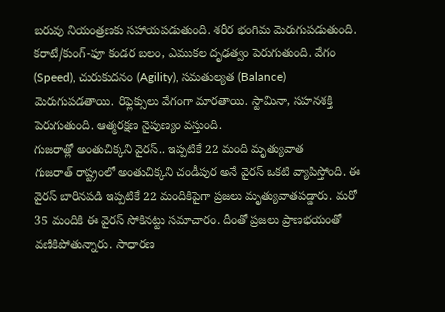బరువు నియంత్రణకు సహాయపడుతుంది. శరీర భంగిమ మెరుగుపడుతుంది. కరాటే/కుంగ్-ఫూ కండర బలం, ఎముకల దృఢత్వం పెరుగుతుంది. వేగం (Speed), చురుకుదనం (Agility), సమతుల్యత (Balance) మెరుగుపడతాయి. రిఫ్లెక్సులు వేగంగా మారతాయి. స్టామినా, సహనశక్తి పెరుగుతుంది. ఆత్మరక్షణ నైపుణ్యం వస్తుంది.
గుజరాత్లో అంతుచిక్కని వైరస్.. ఇప్పటికే 22 మంది మృత్యువాత
గుజరాత్ రాష్ట్రంలో అంతుచిక్కని చండీపుర అనే వైరస్ ఒకటి వ్యాపిస్తోంది. ఈ వైరస్ బారినపడి ఇప్పటికే 22 మందికిపైగా ప్రజలు మృత్యువాతపడ్డారు. మరో 35 మందికి ఈ వైరస్ సోకినట్టు సమాచారం. దీంతో ప్రజలు ప్రాణభయంతో వణికిపోతున్నారు. సాధారణ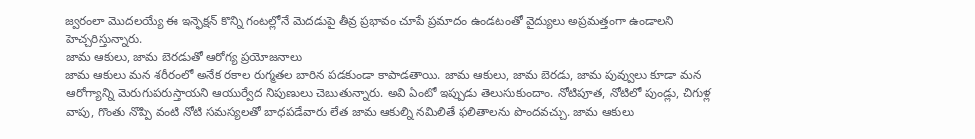జ్వరంలా మొదలయ్యే ఈ ఇన్ఫెక్షన్ కొన్ని గంటల్లోనే మెదడుపై తీవ్ర ప్రభావం చూపే ప్రమాదం ఉండటంతో వైద్యులు అప్రమత్తంగా ఉండాలని హెచ్చరిస్తున్నారు.
జామ ఆకులు, జామ బెరడుతో ఆరోగ్య ప్రయోజనాలు
జామ ఆకులు మన శరీరంలో అనేక రకాల రుగ్మతల బారిన పడకుండా కాపాడతాయి. జామ ఆకులు, జామ బెరడు, జామ పువ్వులు కూడా మన ఆరోగ్యాన్ని మెరుగుపరుస్తాయని ఆయుర్వేద నిపుణులు చెబుతున్నారు. అవి ఏంటో ఇప్పుడు తెలుసుకుందాం. నోటిపూత, నోటిలో పుండ్లు, చిగుళ్ల వాపు, గొంతు నొప్పి వంటి నోటి సమస్యలతో బాధపడేవారు లేత జామ ఆకుల్ని నమిలితే ఫలితాలను పొందవచ్చు. జామ ఆకులు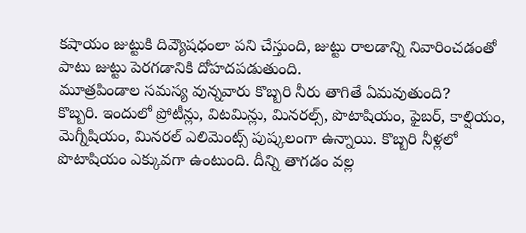కషాయం జుట్టుకి దివ్యౌషధంలా పని చేస్తుంది, జుట్టు రాలడాన్ని నివారించడంతో పాటు జుట్టు పెరగడానికి దోహదపడుతుంది.
మూత్రపిండాల సమస్య వున్నవారు కొబ్బరి నీరు తాగితే ఏమవుతుంది?
కొబ్బరి. ఇందులో ప్రోటీన్లు, విటమిన్లు, మినరల్స్, పొటాషియం, ఫైబర్, కాల్షియం, మెగ్నీషియం, మినరల్ ఎలిమెంట్స్ పుష్కలంగా ఉన్నాయి. కొబ్బరి నీళ్లలో పొటాషియం ఎక్కువగా ఉంటుంది. దీన్ని తాగడం వల్ల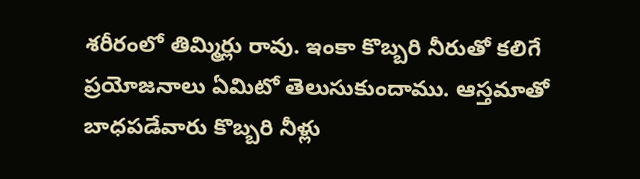శరీరంలో తిమ్మిర్లు రావు. ఇంకా కొబ్బరి నీరుతో కలిగే ప్రయోజనాలు ఏమిటో తెలుసుకుందాము. ఆస్తమాతో బాధపడేవారు కొబ్బరి నీళ్లు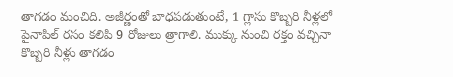తాగడం మంచిది. అజీర్ణంతో బాధపడుతుంటే, 1 గ్లాసు కొబ్బరి నీళ్లలో పైనాపిల్ రసం కలిపి 9 రోజులు త్రాగాలి. ముక్కు నుంచి రక్తం వచ్చినా కొబ్బరి నీళ్లు తాగడం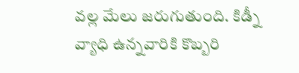వల్ల మేలు జరుగుతుంది. కిడ్నీ వ్యాధి ఉన్నవారికి కొబ్బరి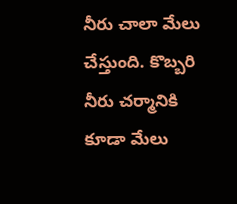నీరు చాలా మేలు చేస్తుంది. కొబ్బరి నీరు చర్మానికి కూడా మేలు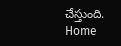చేస్తుంది.
Home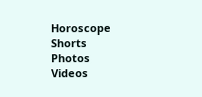Horoscope
Shorts
Photos
Videos